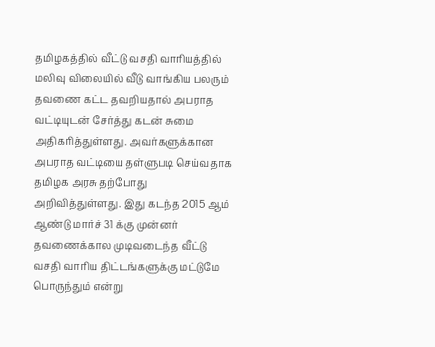தமிழகத்தில் வீட்டு வசதி வாரியத்தில் மலிவு விலையில் வீடு வாங்கிய பலரும் தவணை கட்ட தவறியதால் அபராத வட்டியுடன் சேர்த்து கடன் சுமை அதிகரித்துள்ளது. அவர்களுக்கான அபராத வட்டியை தள்ளுபடி செய்வதாக தமிழக அரசு தற்போது அறிவித்துள்ளது. இது கடந்த 2015 ஆம் ஆண்டு மார்ச் 31 க்கு முன்னர் தவணைக்கால முடிவடைந்த வீட்டு வசதி வாரிய திட்டங்களுக்கு மட்டுமே பொருந்தும் என்று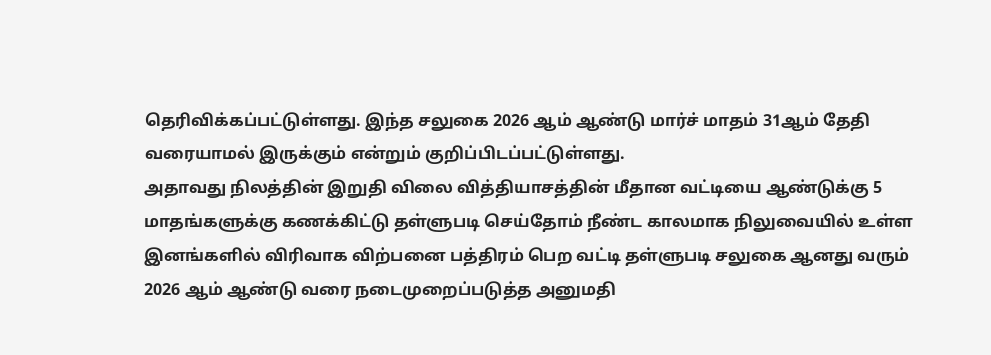தெரிவிக்கப்பட்டுள்ளது. இந்த சலுகை 2026 ஆம் ஆண்டு மார்ச் மாதம் 31ஆம் தேதி வரையாமல் இருக்கும் என்றும் குறிப்பிடப்பட்டுள்ளது.
அதாவது நிலத்தின் இறுதி விலை வித்தியாசத்தின் மீதான வட்டியை ஆண்டுக்கு 5 மாதங்களுக்கு கணக்கிட்டு தள்ளுபடி செய்தோம் நீண்ட காலமாக நிலுவையில் உள்ள இனங்களில் விரிவாக விற்பனை பத்திரம் பெற வட்டி தள்ளுபடி சலுகை ஆனது வரும் 2026 ஆம் ஆண்டு வரை நடைமுறைப்படுத்த அனுமதி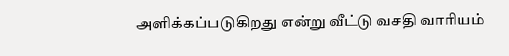அளிக்கப்படுகிறது என்று வீட்டு வசதி வாரியம்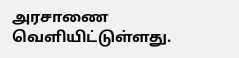அரசாணை வெளியிட்டுள்ளது.